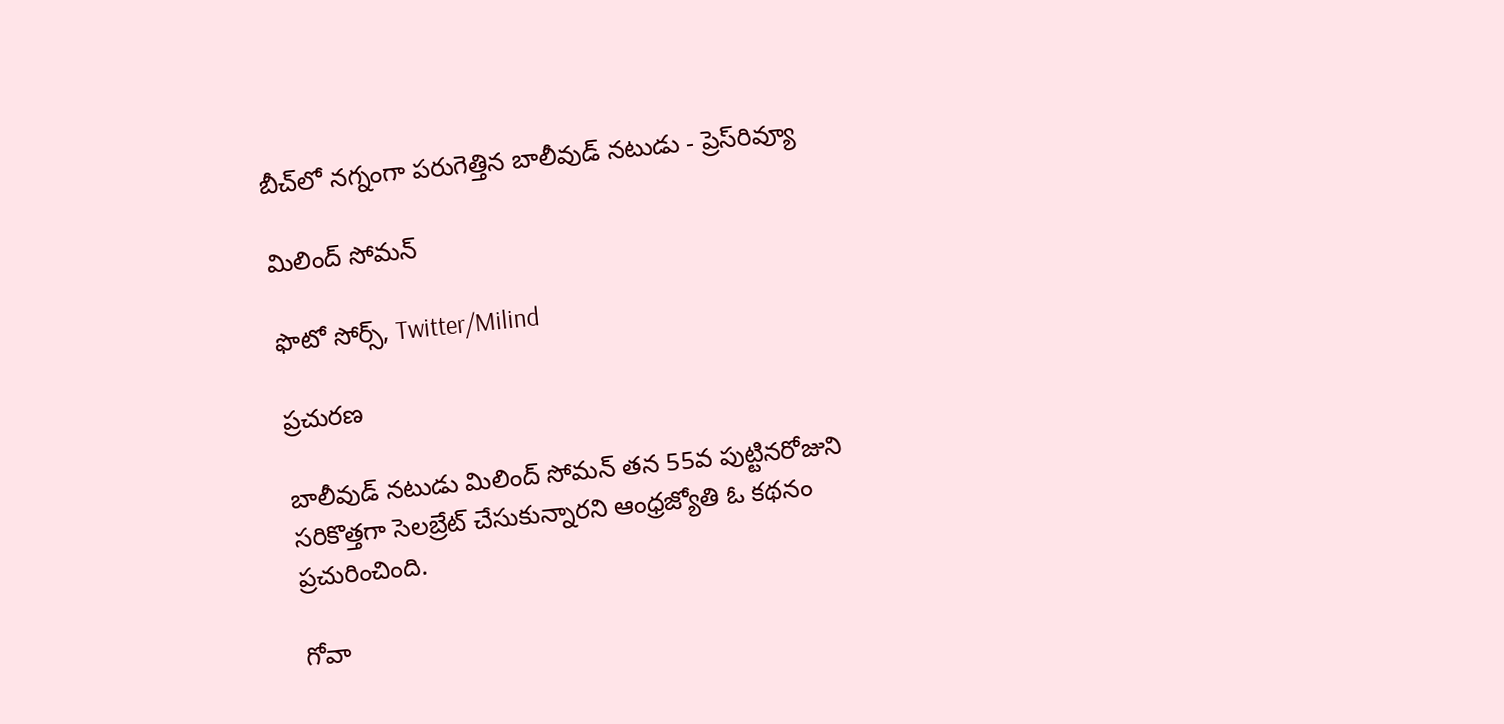బీచ్‌లో నగ్నంగా పరుగెత్తిన బాలీవుడ్ నటుడు - ప్రెస్‌రివ్యూ

మిలింద్ సోమన్

ఫొటో సోర్స్, Twitter/Milind

ప్రచురణ

బాలీవుడ్ నటుడు మిలింద్‌ సోమన్‌ తన 55వ పుట్టినరోజుని సరికొత్తగా సెలబ్రేట్‌ చేసుకున్నారని ఆంధ్రజ్యోతి ఓ కథనం ప్రచురించింది.

గోవా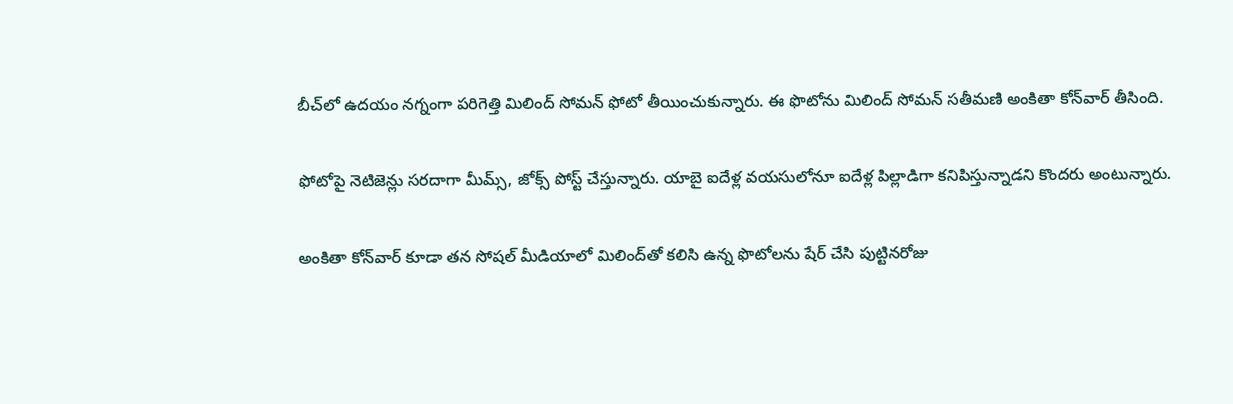బీచ్‌లో ఉదయం నగ్నంగా పరిగెత్తి మిలింద్‌ సోమన్‌ ఫోటో తీయించుకున్నారు. ఈ ఫొటోను మిలింద్‌ సోమన్‌ సతీమణి అంకితా కోన్‌వార్‌ తీసింది.

ఫోటోపై నెటిజెన్లు సరదాగా మీమ్స్‌, జోక్స్‌ పోస్ట్‌ చేస్తున్నారు. యాబై ఐదేళ్ల వయసులోనూ ఐదేళ్ల పిల్లాడిగా కనిపిస్తున్నాడని కొందరు అంటున్నారు.

అంకితా కోన్‌వార్‌ కూడా తన సోషల్‌ మీడియాలో మిలింద్‌తో కలిసి ఉన్న ఫొటోలను షేర్‌ చేసి పుట్టినరోజు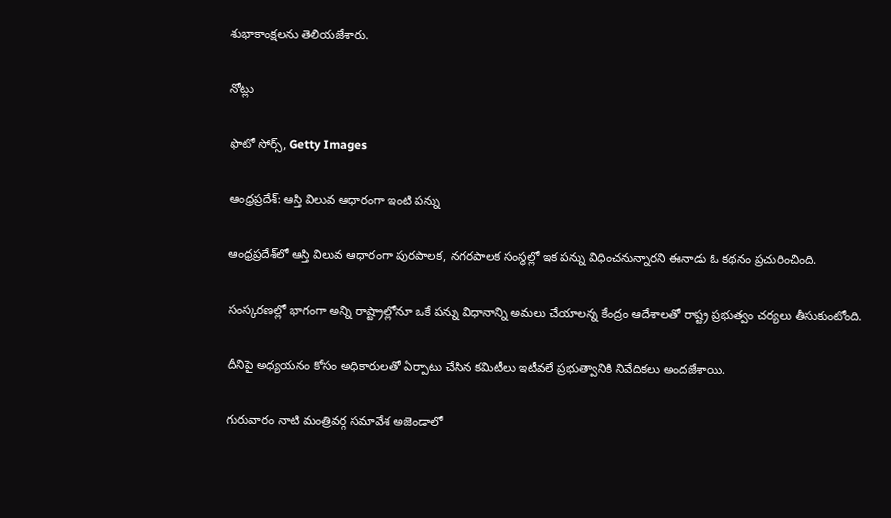శుభాకాంక్షలను తెలియజేశారు.

నోట్లు

ఫొటో సోర్స్, Getty Images

ఆంధ్రప్రదేశ్: ఆస్తి విలువ ఆధారంగా ఇంటి పన్ను

ఆంధ్రప్రదేశ్‌లో ఆస్తి విలువ ఆధారంగా పురపాలక, నగరపాలక సంస్థల్లో ఇక పన్ను విధించనున్నారని ఈనాడు ఓ కథనం ప్రచురించింది.

సంస్కరణల్లో భాగంగా అన్ని రాష్ట్రాల్లోనూ ఒకే పన్ను విధానాన్ని అమలు చేయాలన్న కేంద్రం ఆదేశాలతో రాష్ట్ర ప్రభుత్వం చర్యలు తీసుకుంటోంది.

దీనిపై అధ్యయనం కోసం అధికారులతో ఏర్పాటు చేసిన కమిటీలు ఇటీవలే ప్రభుత్వానికి నివేదికలు అందజేశాయి.

గురువారం నాటి మంత్రివర్గ సమావేశ అజెండాలో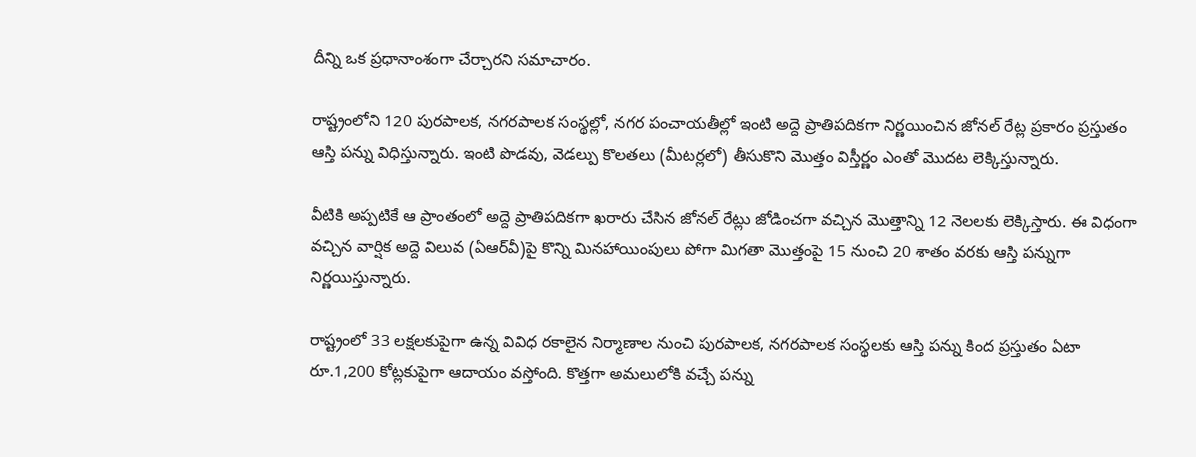దీన్ని ఒక ప్రధానాంశంగా చేర్చారని సమాచారం.

రాష్ట్రంలోని 120 పురపాలక, నగరపాలక సంస్థల్లో, నగర పంచాయతీల్లో ఇంటి అద్దె ప్రాతిపదికగా నిర్ణయించిన జోనల్‌ రేట్ల ప్రకారం ప్రస్తుతం ఆస్తి పన్ను విధిస్తున్నారు. ఇంటి పొడవు, వెడల్పు కొలతలు (మీటర్లలో) తీసుకొని మొత్తం విస్తీర్ణం ఎంతో మొదట లెక్కిస్తున్నారు.

వీటికి అప్పటికే ఆ ప్రాంతంలో అద్దె ప్రాతిపదికగా ఖరారు చేసిన జోనల్‌ రేట్లు జోడించగా వచ్చిన మొత్తాన్ని 12 నెలలకు లెక్కిస్తారు. ఈ విధంగా వచ్చిన వార్షిక అద్దె విలువ (ఏఆర్‌వీ)పై కొన్ని మినహాయింపులు పోగా మిగతా మొత్తంపై 15 నుంచి 20 శాతం వరకు ఆస్తి పన్నుగా నిర్ణయిస్తున్నారు.

రాష్ట్రంలో 33 లక్షలకుపైగా ఉన్న వివిధ రకాలైన నిర్మాణాల నుంచి పురపాలక, నగరపాలక సంస్థలకు ఆస్తి పన్ను కింద ప్రస్తుతం ఏటా రూ.1,200 కోట్లకుపైగా ఆదాయం వస్తోంది. కొత్తగా అమలులోకి వచ్చే పన్ను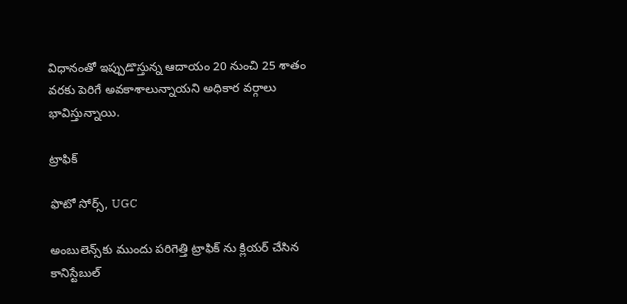విధానంతో ఇప్పుడొస్తున్న ఆదాయం 20 నుంచి 25 శాతం వరకు పెరిగే అవకాశాలున్నాయని అధికార వర్గాలు భావిస్తున్నాయి.

ట్రాఫిక్

ఫొటో సోర్స్, UGC

అంబులెన్స్‌కు ముందు పరిగెత్తి ట్రాఫిక్ ను క్లియర్ చేసిన కానిస్టేబుల్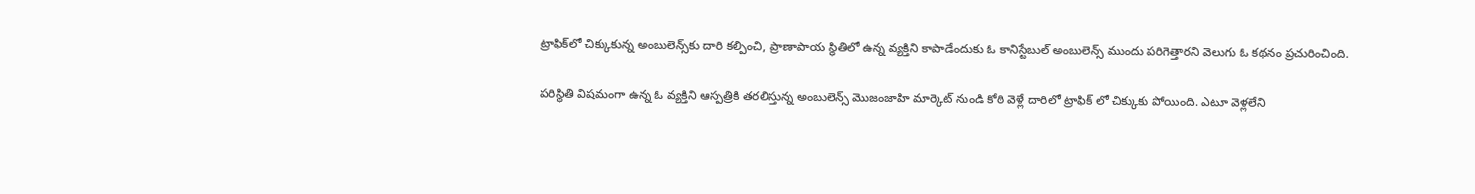ట్రాఫిక్‌లో చిక్కుకున్న అంబులెన్స్‌కు దారి కల్పించి, ప్రాణాపాయ స్థితిలో ఉన్న వ్యక్తిని కాపాడేందుకు ఓ కానిస్టేబుల్ అంబులెన్స్ ముందు పరిగెత్తారని వెలుగు ఓ కథనం ప్రచురించింది.

పరిస్థితి విషమంగా ఉన్న ఓ వ్యక్తిని ఆస్పత్రికి తరలిస్తున్న అంబులెన్స్ మొజంజాహి మార్కెట్ నుండి కోఠి వెళ్లే దారిలో ట్రాఫిక్ లో చిక్కుకు పోయింది. ఎటూ వెళ్లలేని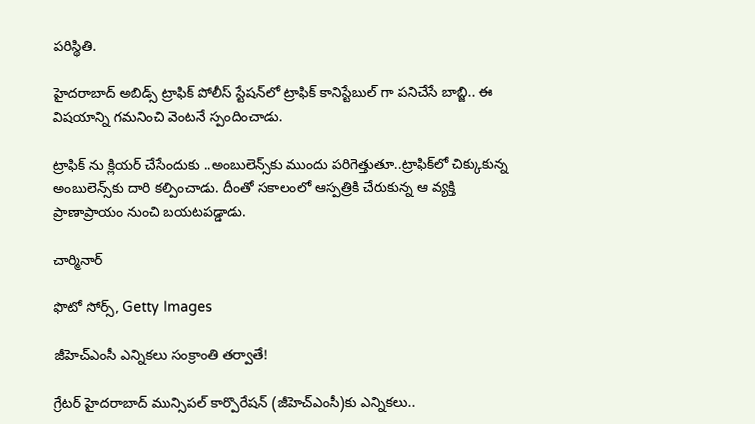పరిస్థితి.

హైదరాబాద్ అబిడ్స్ ట్రాఫిక్ పోలీస్ స్టేషన్‌లో ట్రాఫిక్ కానిస్టేబుల్ గా పనిచేసే బాబ్జి.. ఈ విషయాన్ని గమనించి వెంటనే స్పందించాడు.

ట్రాఫిక్ ను క్లియర్ చేసేందుకు ..అంబులెన్స్‌కు ముందు పరిగెత్తుతూ..ట్రాఫిక్‌లో చిక్కుకున్న అంబులెన్స్‌కు దారి కల్పించాడు. దీంతో సకాలంలో ఆస్పత్రికి చేరుకున్న ఆ వ్యక్తి ప్రాణాప్రాయం నుంచి బయటపడ్డాడు.

చార్మినార్

ఫొటో సోర్స్, Getty Images

జీహెచ్‌ఎంసీ ఎన్నికలు సంక్రాంతి తర్వాతే!

గ్రేటర్‌ హైదరాబాద్‌ మున్సిపల్‌ కార్పొరేషన్‌ (జీహెచ్‌ఎంసీ)కు ఎన్నికలు..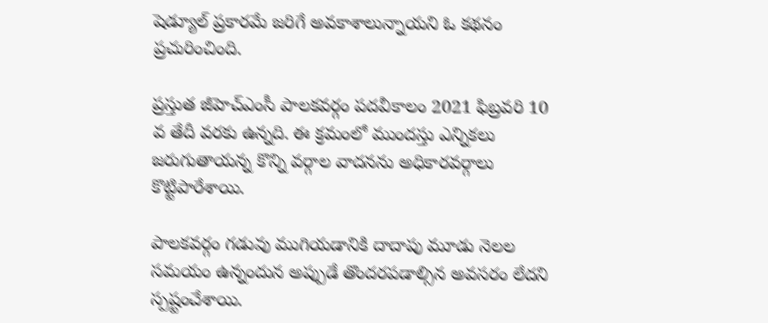షెడ్యూల్‌ ప్రకారమే జరిగే అవకాశాలున్నాయని ఓ కథనం ప్రచురించింది.

ప్రస్తుత జీహెచ్‌ఎంసీ పాలకవర్గం పదవీకాలం 2021 ఫిబ్రవరి 10 వ తేదీ వరకు ఉన్నది. ఈ క్రమంలో ముందస్తు ఎన్నికలు జరుగుతాయన్న కొన్ని వర్గాల వాదనను అధికారవర్గాలు కొట్టిపారేశాయి.

పాలకవర్గం గడువు ముగియడానికి దాదాపు మూడు నెలల సమయం ఉన్నందున అప్పుడే తొందరపడాల్సిన అవసరం లేదని స్పష్టంచేశాయి.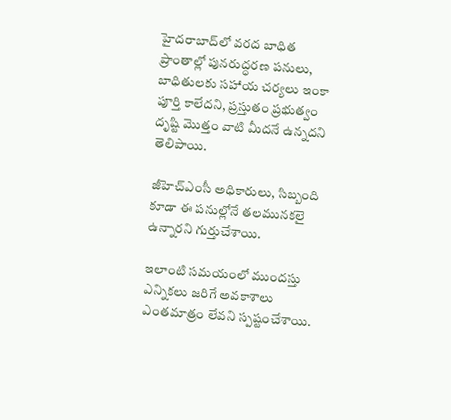హైదరాబాద్‌లో వరద బాధిత ప్రాంతాల్లో పునరుద్ధరణ పనులు, బాధితులకు సహాయ చర్యలు ఇంకా పూర్తి కాలేదని, ప్రస్తుతం ప్రభుత్వం దృష్టి మొత్తం వాటి మీదనే ఉన్నదని తెలిపాయి.

జీహెచ్‌ఎంసీ అధికారులు, సిబ్బంది కూడా ఈ పనుల్లోనే తలమునకలై ఉన్నారని గుర్తుచేశాయి.

ఇలాంటి సమయంలో ముందస్తు ఎన్నికలు జరిగే అవకాశాలు ఎంతమాత్రం లేవని స్పష్టంచేశాయి.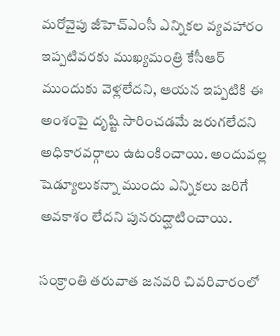మరోవైపు జీహెచ్‌ఎంసీ ఎన్నికల వ్యవహారం ఇప్పటివరకు ముఖ్యమంత్రి కేసీఆర్‌ ముందుకు వెళ్లలేదని, ఆయన ఇప్పటికి ఈ అంశంపై దృష్టి సారించడమే జరుగలేదని అధికారవర్గాలు ఉటంకించాయి. అందువల్ల షెడ్యూలుకన్నా ముందు ఎన్నికలు జరిగే అవకాశం లేదని పునరుద్ఘాటించాయి.

సంక్రాంతి తరువాత జనవరి చివరివారంలో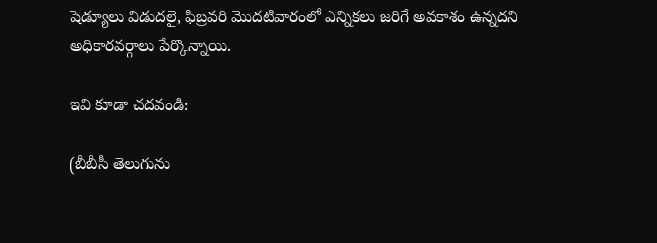షెడ్యూలు విడుదలై, ఫిబ్రవరి మొదటివారంలో ఎన్నికలు జరిగే అవకాశం ఉన్నదని అధికారవర్గాలు పేర్కొన్నాయి.

ఇవి కూడా చదవండి:

(బీబీసీ తెలుగును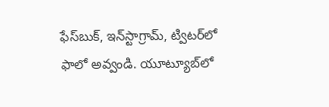ఫేస్‌బుక్, ఇన్‌స్టాగ్రామ్‌, ట్విటర్‌లో ఫాలో అవ్వండి. యూట్యూబ్‌లో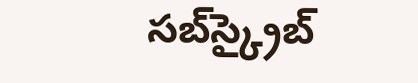సబ్‌స్క్రైబ్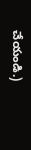చేయండి.)